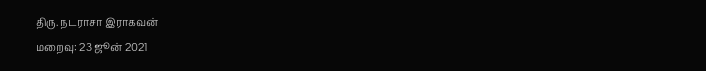திரு. நடராசா இராகவன்
மறைவு: 23 ஜூன் 2021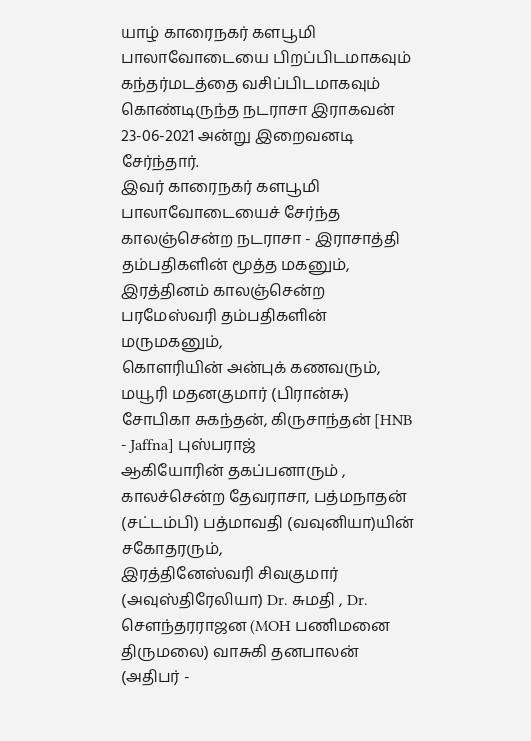யாழ் காரைநகர் களபூமி பாலாவோடையை பிறப்பிடமாகவும் கந்தர்மடத்தை வசிப்பிடமாகவும் கொண்டிருந்த நடராசா இராகவன் 23-06-2021 அன்று இறைவனடி சேர்ந்தார்.
இவர் காரைநகர் களபூமி பாலாவோடையைச் சேர்ந்த காலஞ்சென்ற நடராசா - இராசாத்தி தம்பதிகளின் மூத்த மகனும்,
இரத்தினம் காலஞ்சென்ற பரமேஸ்வரி தம்பதிகளின் மருமகனும்,
கொளரியின் அன்புக் கணவரும்,
மயூரி மதனகுமார் (பிரான்சு) சோபிகா சுகந்தன், கிருசாந்தன் [HNB - Jaffna] புஸ்பராஜ்
ஆகியோரின் தகப்பனாரும் ,
காலச்சென்ற தேவராசா, பத்மநாதன் (சட்டம்பி) பத்மாவதி (வவுனியா)யின் சகோதரரும்,
இரத்தினேஸ்வரி சிவகுமார் (அவுஸ்திரேலியா) Dr. சுமதி , Dr. செளந்தரராஜன (MOH பணிமனை திருமலை) வாசுகி தனபாலன் (அதிபர் -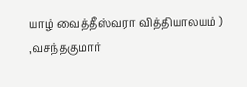யாழ் வைத்தீஸ்வரா வித்தியாலயம் ) ,வசந்தகுமார்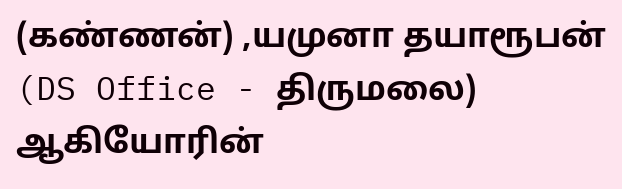(கண்ணன்) ,யமுனா தயாரூபன் (DS Office - திருமலை) ஆகியோரின்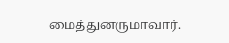மைத்துனருமாவார்.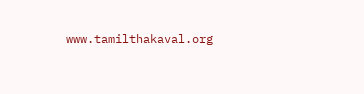www.tamilthakaval.org